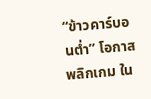“ข้าวคาร์บอนต่ำ” โอกาสพลิกเกม ใน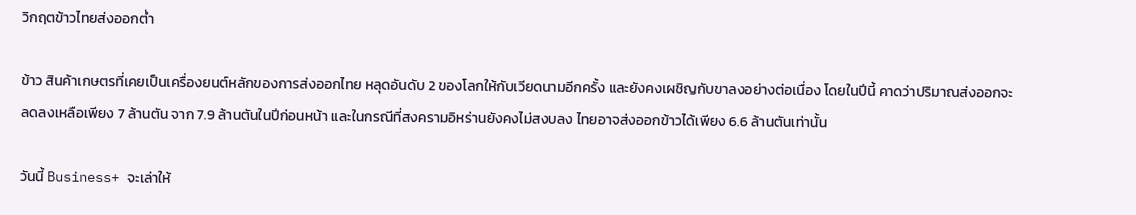วิกฤตข้าวไทยส่งออกต่ำ

ข้าว สินค้าเกษตรที่เคยเป็นเครื่องยนต์หลักของการส่งออกไทย หลุดอันดับ 2 ของโลกให้กับเวียดนามอีกครั้ง และยังคงเผชิญกับขาลงอย่างต่อเนื่อง โดยในปีนี้ คาดว่าปริมาณส่งออกจะลดลงเหลือเพียง 7 ล้านตัน จาก 7.9 ล้านตันในปีก่อนหน้า และในกรณีที่สงครามอิหร่านยังคงไม่สงบลง ไทยอาจส่งออกข้าวได้เพียง 6.6 ล้านตันเท่านั้น

วันนี้ Business+ จะเล่าให้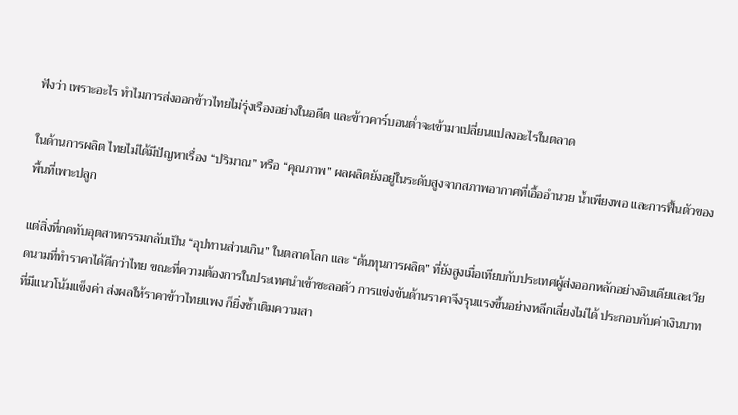ฟังว่า เพราะอะไร ทำไมการส่งออกข้าวไทยไม่รุ่งเรืองอย่างในอดีต และข้าวคาร์บอนต่ำจะเข้ามาเปลี่ยนแปลงอะไรในตลาด

ในด้านการผลิต ไทยไม่ได้มีปัญหาเรื่อง “ปริมาณ” หรือ “คุณภาพ” ผลผลิตยังอยู่ในระดับสูงจากสภาพอากาศที่เอื้ออำนวย น้ำเพียงพอ และการฟื้นตัวของพื้นที่เพาะปลูก

แต่สิ่งที่กดทับอุตสาหกรรมกลับเป็น “อุปทานส่วนเกิน” ในตลาดโลก และ “ต้นทุนการผลิต” ที่ยังสูงเมื่อเทียบกับประเทศผู้ส่งออกหลักอย่างอินเดียและเวียดนามที่ทำราคาได้ดีกว่าไทย ขณะที่ความต้องการในประเทศนำเข้าชะลอตัว การแข่งขันด้านราคาจึงรุนแรงขึ้นอย่างหลีกเลี่ยงไม่ได้ ประกอบกับค่าเงินบาทที่มีแนวโน้มแข็งค่า ส่งผลให้ราคาข้าวไทยแพง ก็ยิ่งซ้ำเติมความสา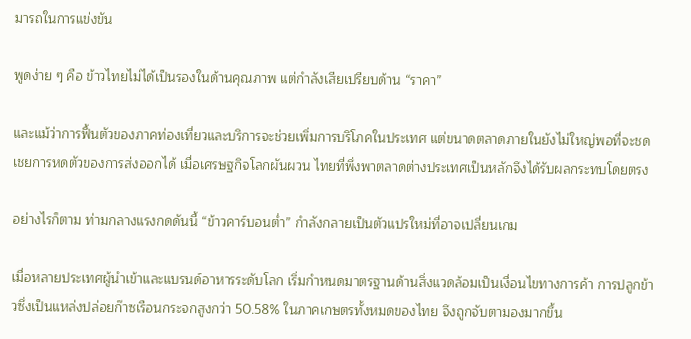มารถในการแข่งขัน

พูดง่าย ๆ คือ ข้าวไทยไม่ได้เป็นรองในด้านคุณภาพ แต่กำลังเสียเปรียบด้าน “ราคา”

และแม้ว่าการฟื้นตัวของภาคท่องเที่ยวและบริการจะช่วยเพิ่มการบริโภคในประเทศ แต่ขนาดตลาดภายในยังไม่ใหญ่พอที่จะชดเชยการหดตัวของการส่งออกได้ เมื่อเศรษฐกิจโลกผันผวน ไทยที่พึ่งพาตลาดต่างประเทศเป็นหลักจึงได้รับผลกระทบโดยตรง

อย่างไรก็ตาม ท่ามกลางแรงกดดันนี้ “ข้าวคาร์บอนต่ำ” กำลังกลายเป็นตัวแปรใหม่ที่อาจเปลี่ยนเกม

เมื่อหลายประเทศผู้นำเข้าและแบรนด์อาหารระดับโลก เริ่มกำหนดมาตรฐานด้านสิ่งแวดล้อมเป็นเงื่อนไขทางการค้า การปลูกข้าวซึ่งเป็นแหล่งปล่อยก๊าซเรือนกระจกสูงกว่า 50.58% ในภาคเกษตรทั้งหมดของไทย จึงถูกจับตามองมากขึ้น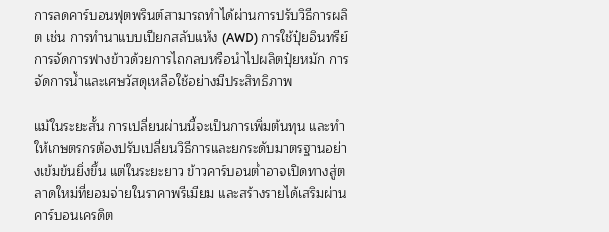การลดคาร์บอนฟุตพรินต์สามารถทำได้ผ่านการปรับวิธีการผลิต เช่น การทำนาแบบเปียกสลับแห้ง (AWD) การใช้ปุ๋ยอินทรีย์ การจัดการฟางข้าวด้วยการไถกลบหรือนำไปผลิตปุ๋ยหมัก การจัดการน้ำและเศษวัสดุเหลือใช้อย่างมีประสิทธิภาพ

แม้ในระยะสั้น การเปลี่ยนผ่านนี้จะเป็นการเพิ่มต้นทุน และทำให้เกษตรกรต้องปรับเปลี่ยนวิธีการและยกระดับมาตรฐานอย่างเข้มข้นยิ่งขึ้น แต่ในระยะยาว ข้าวคาร์บอนต่ำอาจเปิดทางสู่ตลาดใหม่ที่ยอมจ่ายในราคาพรีเมียม และสร้างรายได้เสริมผ่านคาร์บอนเครดิต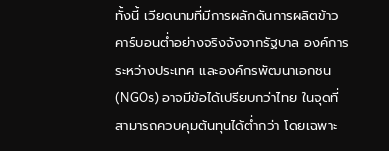ทั้งนี้ เวียดนามที่มีการผลักดันการผลิตข้าวคาร์บอนต่ำอย่างจริงจังจากรัฐบาล องค์การระหว่างประเทศ และองค์กรพัฒนาเอกชน (NGOs) อาจมีข้อได้เปรียบกว่าไทย ในจุดที่สามารถควบคุมต้นทุนได้ต่ำกว่า โดยเฉพาะ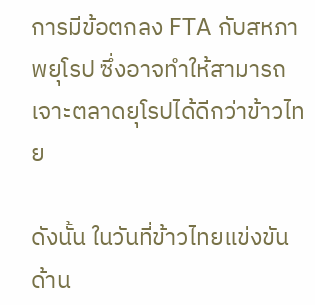การมีข้อตกลง FTA กับสหภาพยุโรป ซึ่งอาจทำให้สามารถเจาะตลาดยุโรปได้ดีกว่าข้าวไทย

ดังนั้น ในวันที่ข้าวไทยแข่งขันด้าน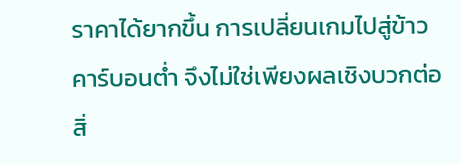ราคาได้ยากขึ้น การเปลี่ยนเกมไปสู่ข้าวคาร์บอนต่ำ จึงไม่ใช่เพียงผลเชิงบวกต่อสิ่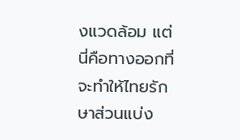งแวดล้อม แต่นี่คือทางออกที่จะทำให้ไทยรักษาส่วนแบ่ง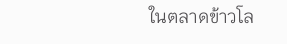ในตลาดข้าวโล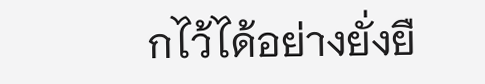กไว้ได้อย่างยั่งยื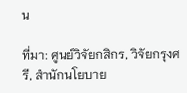น

ที่มา: ศูนย์วิจัยกสิกร, วิจัยกรุงศรี, สำนักนโยบาย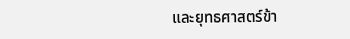และยุทธศาสตร์ข้า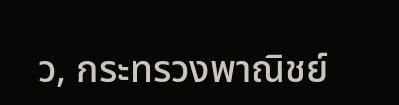ว, กระทรวงพาณิชย์